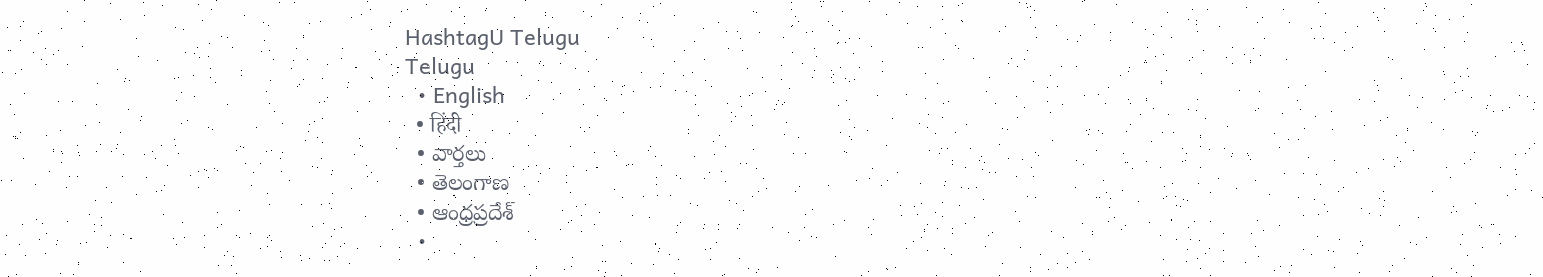HashtagU Telugu
Telugu
  • English
  • हिंदी
  • వార్తలు
  • తెలంగాణ
  • ఆంధ్రప్రదేశ్
  •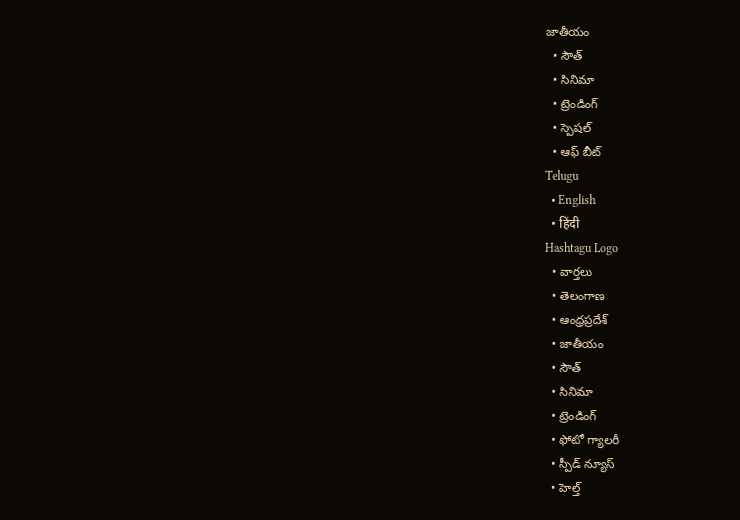జాతీయం
  • సౌత్
  • సినిమా
  • ట్రెండింగ్
  • స్పెషల్
  • ఆఫ్ బీట్
Telugu
  • English
  • हिंदी
Hashtagu Logo
  • వార్తలు
  • తెలంగాణ
  • ఆంధ్రప్రదేశ్
  • జాతీయం
  • సౌత్
  • సినిమా
  • ట్రెండింగ్
  • ఫోటో గ్యాలరీ
  • స్పీడ్ న్యూస్
  • హెల్త్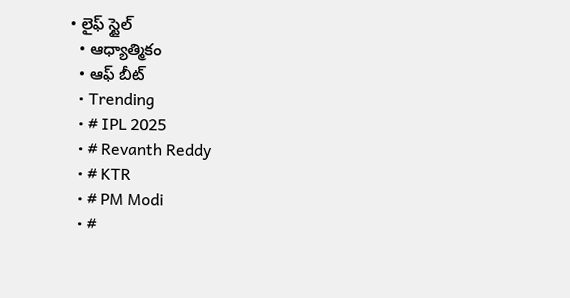• లైఫ్ స్టైల్
  • ఆధ్యాత్మికం
  • ఆఫ్ బీట్
  • Trending
  • # IPL 2025
  • # Revanth Reddy
  • # KTR
  • # PM Modi
  • #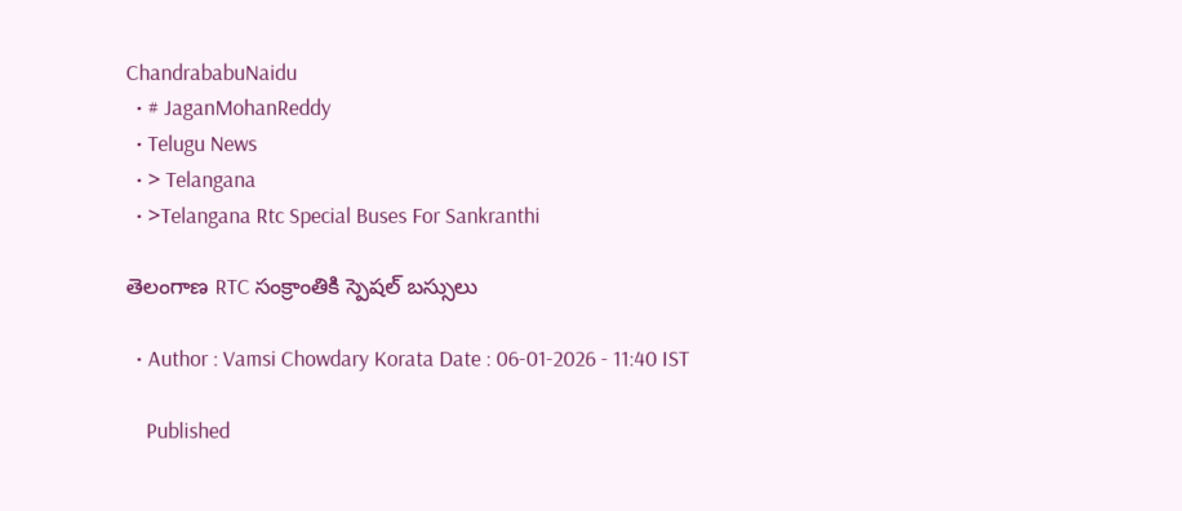ChandrababuNaidu
  • # JaganMohanReddy
  • Telugu News
  • > Telangana
  • >Telangana Rtc Special Buses For Sankranthi

తెలంగాణ RTC సంక్రాంతికి స్పెషల్ బస్సులు

  • Author : Vamsi Chowdary Korata Date : 06-01-2026 - 11:40 IST

    Published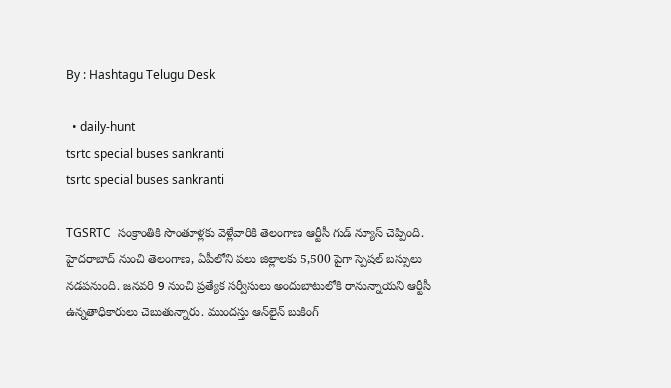By : Hashtagu Telugu Desk

  • daily-hunt
tsrtc special buses sankranti
tsrtc special buses sankranti

TGSRTC  సంక్రాంతికి సొంతూళ్లకు వెళ్లేవారికి తెలంగాణ ఆర్టీసీ గుడ్ న్యూస్ చెప్పింది. హైదరాబాద్ నుంచి తెలంగాణ, ఏపీలోని పలు జిల్లాలకు 5,500 పైగా స్పెషల్ బస్సులు నడపనుంది. జనవరి 9 నుంచి ప్రత్యేక సర్వీసులు అందుబాటులోకి రానున్నాయని ఆర్టీసీ ఉన్నతాధికారులు చెబుతున్నారు. ముందస్తు ఆన్‌లైన్ బుకింగ్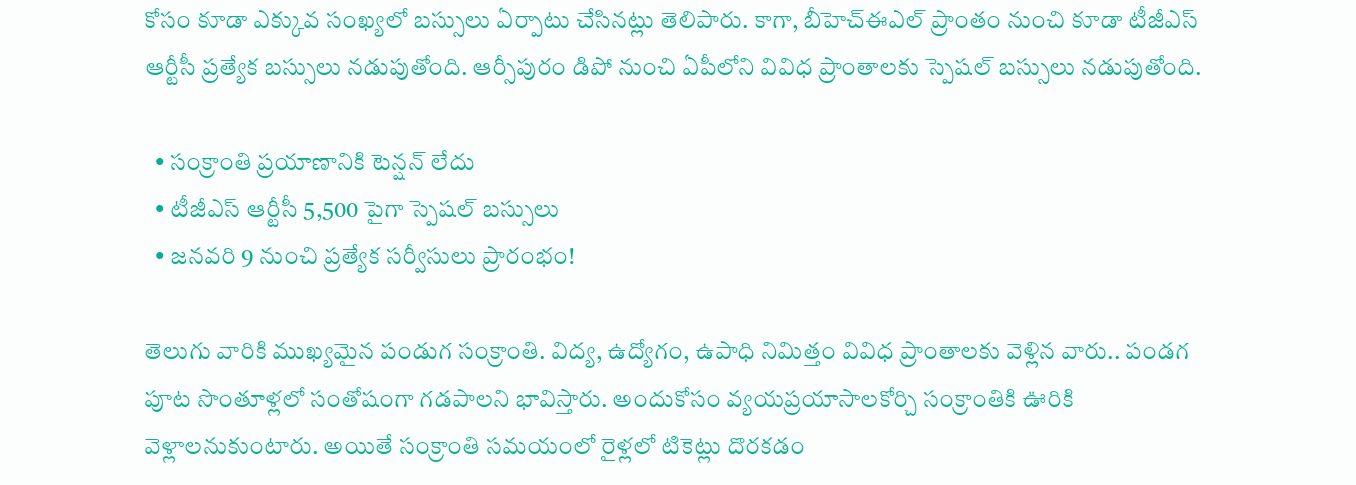కోసం కూడా ఎక్కువ సంఖ్యలో బస్సులు ఏర్పాటు చేసినట్లు తెలిపారు. కాగా, బీహెచ్‌ఈఎల్ ప్రాంతం నుంచి కూడా టీజీఎస్ ఆర్టీసీ ప్రత్యేక బస్సులు నడుపుతోంది. ఆర్సీపురం డిపో నుంచి ఏపీలోని వివిధ ప్రాంతాలకు స్పెషల్ బస్సులు నడుపుతోంది.

  • సంక్రాంతి ప్రయాణానికి టెన్షన్ లేదు
  • టీజీఎస్ ఆర్టీసీ 5,500 పైగా స్పెషల్ బస్సులు
  • జనవరి 9 నుంచి ప్రత్యేక సర్వీసులు ప్రారంభం!

తెలుగు వారికి ముఖ్యమైన పండుగ సంక్రాంతి. విద్య, ఉద్యోగం, ఉపాధి నిమిత్తం వివిధ ప్రాంతాలకు వెళ్లిన వారు.. పండగ పూట సొంతూళ్లలో సంతోషంగా గడపాలని భావిస్తారు. అందుకోసం వ్యయప్రయాసాలకోర్చి సంక్రాంతికి ఊరికి వెళ్లాలనుకుంటారు. అయితే సంక్రాంతి సమయంలో రైళ్లలో టికెట్లు దొరకడం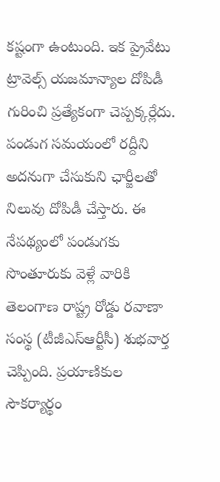కష్టంగా ఉంటుంది. ఇక ప్రైవేటు ట్రావెల్స్ యజమాన్యాల దోపిడీ గురించి ప్రత్యేకంగా చెప్పక్కర్లేదు. పండుగ సమయంలో రద్దీని అదనుగా చేసుకుని ఛార్జీలతో నిలువు దోపిడీ చేస్తారు. ఈ నేపథ్యంలో పండుగకు సొంతూరుకు వెళ్లే వారికి తెలంగాణ రాష్ట్ర రోడ్డు రవాణా సంస్థ (టీజీఎస్ఆర్టీసీ) శుభవార్త చెప్పింది. ప్రయాణికుల సౌకర్యార్థం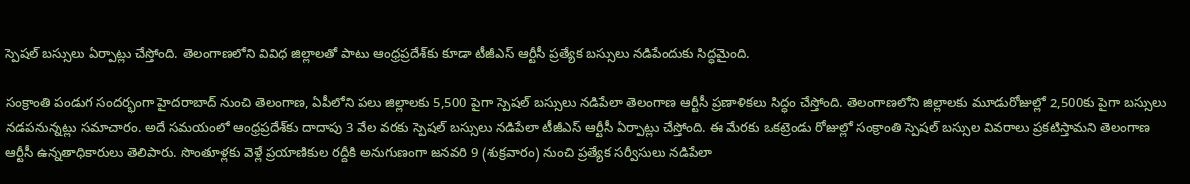స్పెషల్ బస్సులు ఏర్పాట్లు చేస్తోంది. తెలంగాణలోని వివిధ జిల్లాలతో పాటు ఆంధ్రప్రదేశ్‌కు కూడా టీజీఎస్‌ ఆర్టీసీ ప్రత్యేక బస్సులు నడిపేందుకు సిద్ధమైంది.

సంక్రాంతి పండుగ సందర్భంగా హైదరాబాద్‌ నుంచి తెలంగాణ, ఏపీలోని పలు జిల్లాలకు 5,500 పైగా స్పెషల్ బస్సులు నడిపేలా తెలంగాణ ఆర్టీసీ ప్రణాళికలు సిద్ధం చేస్తోంది. తెలంగాణలోని జిల్లాలకు మూడురోజుల్లో 2,500కు పైగా బస్సులు నడపనున్నట్లు సమాచారం. అదే సమయంలో ఆంధ్రప్రదేశ్‌కు దాదాపు 3 వేల వరకు స్పెషల్‌ బస్సులు నడిపేలా టీజీఎస్ ఆర్టీసీ ఏర్పాట్లు చేస్తోంది. ఈ మేరకు ఒకట్రెండు రోజుల్లో సంక్రాంతి స్పెషల్ బస్సుల వివరాలు ప్రకటిస్తామని తెలంగాణ ఆర్టీసీ ఉన్నతాధికారులు తెలిపారు. సొంతూళ్లకు వెళ్లే ప్రయాణికుల రద్దీకి అనుగుణంగా జనవరి 9 (శుక్రవారం) నుంచి ప్రత్యేక సర్వీసులు నడిపేలా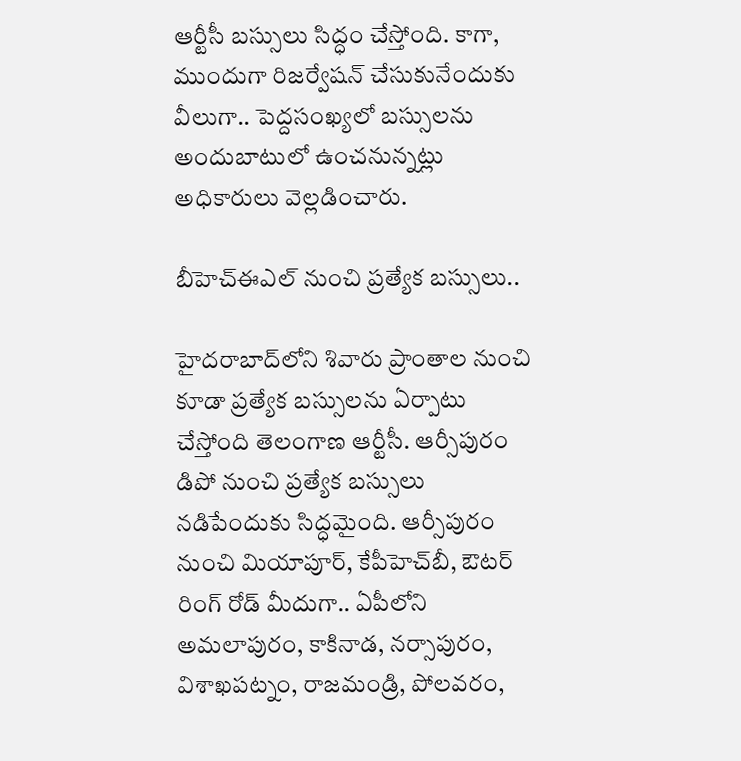ఆర్టీసీ బస్సులు సిద్ధం చేస్తోంది. కాగా, ముందుగా రిజర్వేషన్ చేసుకునేందుకు వీలుగా.. పెద్దసంఖ్యలో బస్సులను అందుబాటులో ఉంచనున్నట్లు అధికారులు వెల్లడించారు.

బీహెచ్‌ఈఎల్‌ నుంచి ప్రత్యేక బస్సులు..

హైదరాబాద్‌లోని శివారు ప్రాంతాల నుంచి కూడా ప్రత్యేక బస్సులను ఏర్పాటు చేస్తోంది తెలంగాణ ఆర్టీసీ. ఆర్సీపురం డిపో నుంచి ప్రత్యేక బస్సులు నడిపేందుకు సిద్ధమైంది. ఆర్సీపురం నుంచి మియాపూర్‌, కేపీహెచ్‌బీ, ఔటర్‌ రింగ్‌ రోడ్‌ మీదుగా.. ఏపీలోని అమలాపురం, కాకినాడ, నర్సాపురం, విశాఖపట్నం, రాజమండ్రి, పోలవరం,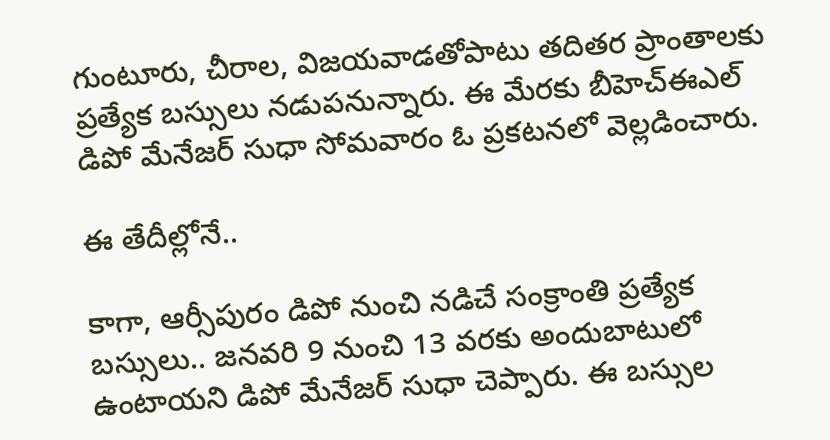గుంటూరు, చీరాల, విజయవాడతోపాటు తదితర ప్రాంతాలకు ప్రత్యేక బస్సులు నడుపనున్నారు. ఈ మేరకు బీహెచ్‌ఈఎల్‌ డిపో మేనేజర్ సుధా సోమవారం ఓ ప్రకటనలో వెల్లడించారు.

ఈ తేదీల్లోనే..

కాగా, ఆర్సీపురం డిపో నుంచి నడిచే సంక్రాంతి ప్రత్యేక బస్సులు.. జనవరి 9 నుంచి 13 వరకు అందుబాటులో ఉంటాయని డిపో మేనేజర్ సుధా చెప్పారు. ఈ బస్సుల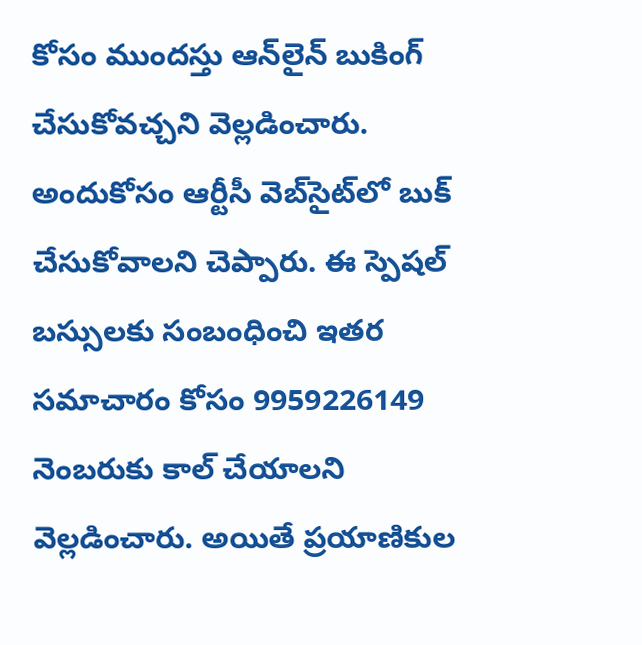కోసం ముందస్తు ఆన్‌లైన్‌ బుకింగ్‌ చేసుకోవచ్చని వెల్లడించారు. అందుకోసం ఆర్టీసీ వెబ్‌సైట్‌లో బుక్‌ చేసుకోవాలని చెప్పారు. ఈ స్పెషల్ బస్సులకు సంబంధించి ఇతర సమాచారం కోసం 9959226149 నెంబరుకు కాల్ చేయాలని వెల్లడించారు. అయితే ప్రయాణికుల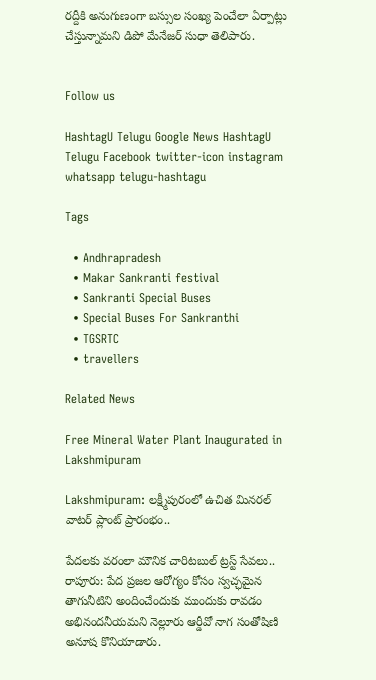రద్దీకి అనుగుణంగా బస్సుల సంఖ్య పెంచేలా ఏర్పాట్లు చేస్తున్నామని డిపో మేనేజర్ సుధా తెలిపారు.


Follow us

HashtagU Telugu Google News HashtagU Telugu Facebook twitter-icon instagram whatsapp telugu-hashtagu

Tags

  • Andhrapradesh
  • Makar Sankranti festival
  • Sankranti Special Buses
  • Special Buses For Sankranthi
  • TGSRTC
  • travellers

Related News

Free Mineral Water Plant Inaugurated in Lakshmipuram

Lakshmipuram: లక్ష్మీపురంలో ఉచిత మినరల్ వాటర్ ప్లాంట్ ప్రారంభం..

పేదలకు వరంలా మౌనిక చారిటబుల్ ట్రస్ట్ సేవలు.. రాపూరు: పేద ప్రజల ఆరోగ్యం కోసం స్వచ్ఛమైన తాగునీటిని అందించేందుకు ముందుకు రావడం అభినందనీయమని నెల్లూరు ఆర్డీవో నాగ సంతోషిణి అనూష కొనియాడారు.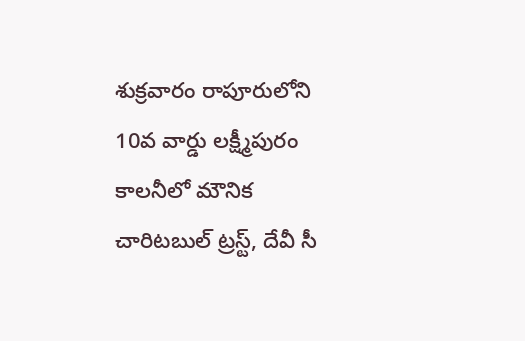శుక్రవారం రాపూరులోని 10వ వార్డు లక్ష్మీపురం కాలనీలో మౌనిక చారిటబుల్ ట్రస్ట్, దేవీ సీ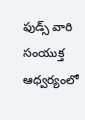ఫుడ్స్ వారి సంయుక్త ఆధ్వర్యంలో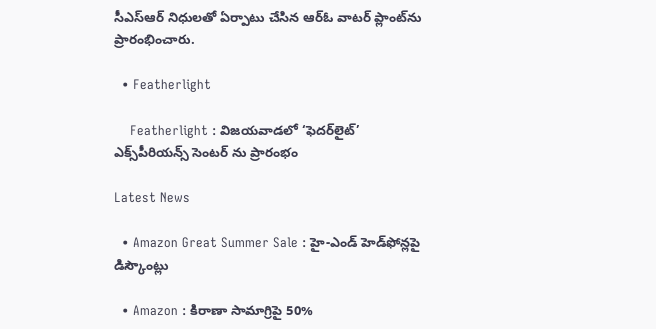సీఎస్‌ఆర్ నిధులతో ఏర్పాటు చేసిన ఆర్ఓ వాటర్ ప్లాంట్‌ను ప్రారంభించారు.

  • Featherlight

    Featherlight : విజయవాడలో ‘ఫెదర్‌లైట్’ ఎక్స్‌పీరియన్స్ సెంటర్ ను ప్రారంభం

Latest News

  • Amazon Great Summer Sale : హై-ఎండ్ హెడ్‌ఫోన్లపై డిస్కౌంట్లు

  • Amazon : కిరాణా సామాగ్రిపై 50%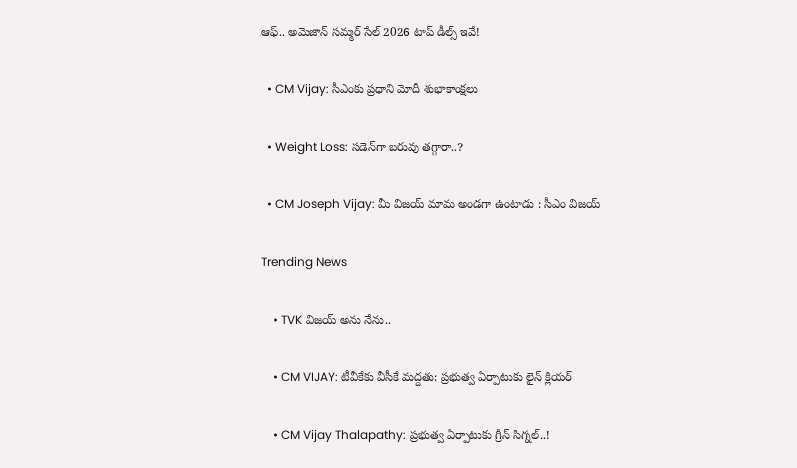ఆఫ్.. అమెజాన్ సమ్మర్ సేల్ 2026 టాప్ డీల్స్ ఇవే!

  • CM Vijay: సీఎంకు ప్రధాని మోదీ శుభాకాంక్షలు

  • Weight Loss: సడెన్‌గా బరువు తగ్గారా..?

  • CM Joseph Vijay: మీ విజయ్‌ మామ అండగా ఉంటాడు : సీఎం విజయ్‌

Trending News

    • TVK విజయ్‌ అను నేను..

    • CM VIJAY: టీవీకేకు వీసీకే మద్దతు: ప్రభుత్వ ఏర్పాటుకు లైన్ క్లియర్

    • CM Vijay Thalapathy: ప్రభుత్వ ఏర్పాటుకు గ్రీన్ సిగ్నల్..!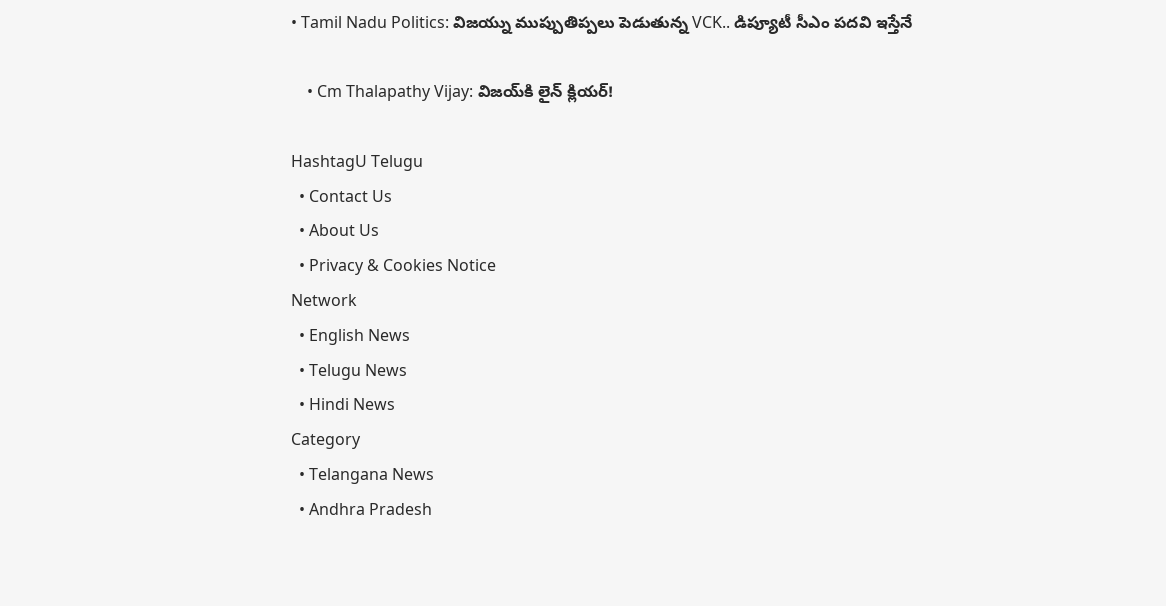• Tamil Nadu Politics: విజయ్ను ముప్పుతిప్పలు పెడుతున్న VCK.. డిప్యూటీ సీఎం పదవి ఇస్తేనే

    • Cm Thalapathy Vijay: విజయ్‌కి లైన్ క్లియర్!

HashtagU Telugu
  • Contact Us
  • About Us
  • Privacy & Cookies Notice
Network
  • English News
  • Telugu News
  • Hindi News
Category
  • Telangana News
  • Andhra Pradesh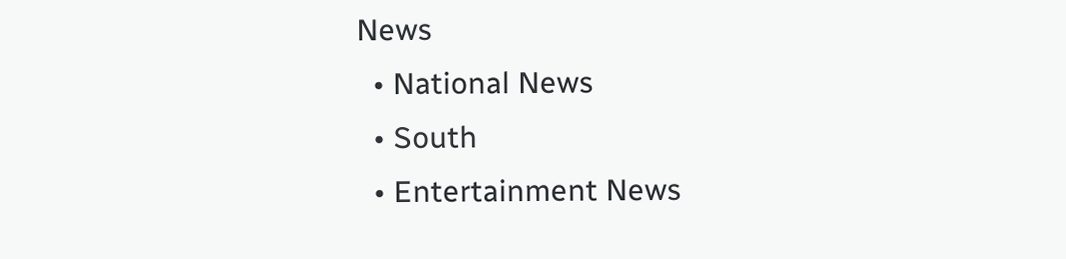News
  • National News
  • South
  • Entertainment News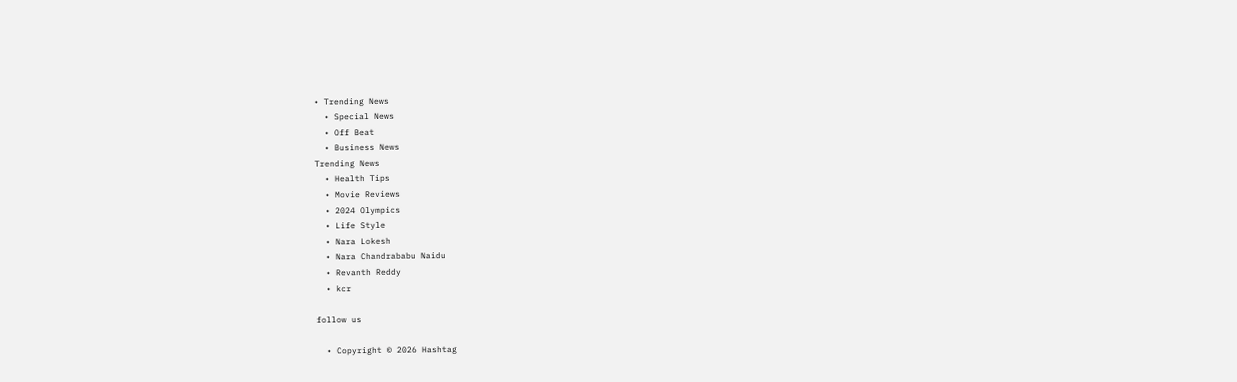• Trending News
  • Special News
  • Off Beat
  • Business News
Trending News
  • Health Tips
  • Movie Reviews
  • 2024 Olympics
  • Life Style
  • Nara Lokesh
  • Nara Chandrababu Naidu
  • Revanth Reddy
  • kcr

follow us

  • Copyright © 2026 Hashtag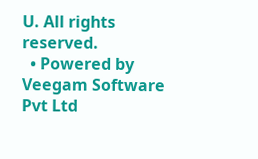U. All rights reserved.
  • Powered by Veegam Software Pvt Ltd